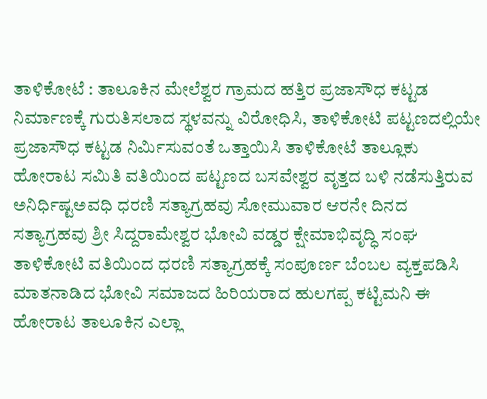ತಾಳಿಕೋಟೆ : ತಾಲೂಕಿನ ಮೇಲೆಶ್ವರ ಗ್ರಾಮದ ಹತ್ತಿರ ಪ್ರಜಾಸೌಧ ಕಟ್ಟಡ ನಿರ್ಮಾಣಕ್ಕೆ ಗುರುತಿಸಲಾದ ಸ್ಥಳವನ್ನು ವಿರೋಧಿಸಿ, ತಾಳಿಕೋಟಿ ಪಟ್ಟಣದಲ್ಲಿಯೇ ಪ್ರಜಾಸೌಧ ಕಟ್ಟಡ ನಿರ್ಮಿಸುವಂತೆ ಒತ್ತಾಯಿಸಿ ತಾಳಿಕೋಟೆ ತಾಲ್ಲೂಕು ಹೋರಾಟ ಸಮಿತಿ ವತಿಯಿಂದ ಪಟ್ಟಣದ ಬಸವೇಶ್ವರ ವೃತ್ತದ ಬಳಿ ನಡೆಸುತ್ತಿರುವ ಅನಿರ್ಧಿಷ್ಟಅವಧಿ ಧರಣಿ ಸತ್ಯಾಗ್ರಹವು ಸೋಮುವಾರ ಆರನೇ ದಿನದ ಸತ್ಯಾಗ್ರಹವು ಶ್ರೀ ಸಿದ್ದರಾಮೇಶ್ವರ ಭೋವಿ ವಡ್ಡರ ಕ್ಷೇಮಾಭಿವೃದ್ಧಿ ಸಂಘ ತಾಳಿಕೋಟಿ ವತಿಯಿಂದ ಧರಣಿ ಸತ್ಯಾಗ್ರಹಕ್ಕೆ ಸಂಪೂರ್ಣ ಬೆಂಬಲ ವ್ಯಕ್ತಪಡಿಸಿ ಮಾತನಾಡಿದ ಭೋವಿ ಸಮಾಜದ ಹಿರಿಯರಾದ ಹುಲಗಪ್ಪ ಕಟ್ಟಿಮನಿ ಈ ಹೋರಾಟ ತಾಲೂಕಿನ ಎಲ್ಲಾ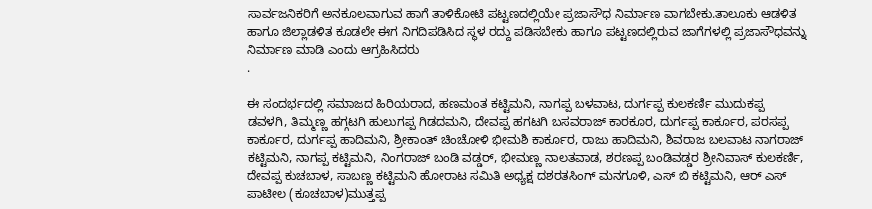ಸಾರ್ವಜನಿಕರಿಗೆ ಅನಕೂಲವಾಗುವ ಹಾಗೆ ತಾಳಿಕೋಟಿ ಪಟ್ಟಣದಲ್ಲಿಯೇ ಪ್ರಜಾಸೌಧ ನಿರ್ಮಾಣ ವಾಗಬೇಕು.ತಾಲೂಕು ಆಡಳಿತ ಹಾಗೂ ಜಿಲ್ಲಾಡಳಿತ ಕೂಡಲೇ ಈಗ ನಿಗದಿಪಡಿಸಿದ ಸ್ಥಳ ರದ್ದು ಪಡಿಸಬೇಕು ಹಾಗೂ ಪಟ್ಟಣದಲ್ಲಿರುವ ಜಾಗೆಗಳಲ್ಲಿ ಪ್ರಜಾಸೌಧವನ್ನು ನಿರ್ಮಾಣ ಮಾಡಿ ಎಂದು ಆಗ್ರಹಿಸಿದರು
.

ಈ ಸಂದರ್ಭದಲ್ಲಿ ಸಮಾಜದ ಹಿರಿಯರಾದ, ಹಣಮಂತ ಕಟ್ಟಿಮನಿ, ನಾಗಪ್ಪ ಬಳವಾಟ, ದುರ್ಗಪ್ಪ ಕುಲಕರ್ಣಿ ಮುದುಕಪ್ಪ ಡವಳಗಿ, ತಿಮ್ಮಣ್ಣ ಹಗ್ಗಟಗಿ ಹುಲುಗಪ್ಪ ಗಿಡದಮನಿ, ದೇವಪ್ಪ ಹಗಟಗಿ ಬಸವರಾಜ್ ಕಾರಕೂರ, ದುರ್ಗಪ್ಪ ಕಾರ್ಕೂರ, ಪರಸಪ್ಪ ಕಾರ್ಕೂರ, ದುರ್ಗಪ್ಪ ಹಾದಿಮನಿ, ಶ್ರೀಕಾಂತ್ ಚಿಂಚೋಳಿ ಭೀಮಶಿ ಕಾರ್ಕೂರ, ರಾಜು ಹಾದಿಮನಿ, ಶಿವರಾಜ ಬಲವಾಟ ನಾಗರಾಜ್ ಕಟ್ಟಿಮನಿ, ನಾಗಪ್ಪ ಕಟ್ಟಿಮನಿ, ನಿಂಗರಾಜ್ ಬಂಡಿ ವಡ್ಡರ್, ಭೀಮಣ್ಣ ನಾಲತವಾಡ, ಶರಣಪ್ಪ ಬಂಡಿವಡ್ಡರ ಶ್ರೀನಿವಾಸ್ ಕುಲಕರ್ಣಿ, ದೇವಪ್ಪ ಕುಚಬಾಳ, ಸಾಬಣ್ಣ ಕಟ್ಟಿಮನಿ ಹೋರಾಟ ಸಮಿತಿ ಅಧ್ಯಕ್ಷ ದಶರತಸಿಂಗ್ ಮನಗೂಳಿ, ಎಸ್ ಬಿ ಕಟ್ಟಿಮನಿ, ಆರ್ ಎಸ್ ಪಾಟೀಲ (ಕೂಚಬಾಳ)ಮುತ್ತಪ್ಪ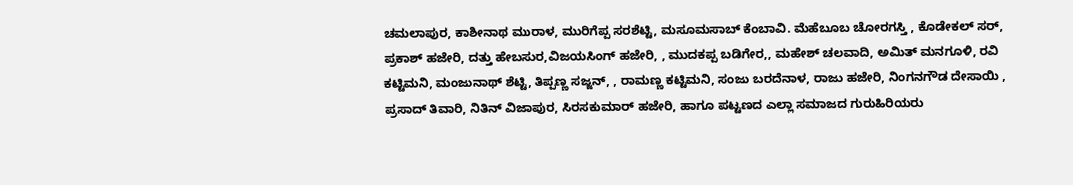ಚಮಲಾಪುರ, ಕಾಶೀನಾಥ ಮುರಾಳ, ಮುರಿಗೆಪ್ಪ ಸರಶೆಟ್ಟಿ, ಮಸೂಮಸಾಬ್ ಕೆಂಬಾವಿ. ಮೆಹೆಬೂಬ ಚೋರಗಸ್ತಿ , ಕೊಡೇಕಲ್ ಸರ್, ಪ್ರಕಾಶ್ ಹಜೇರಿ, ದತ್ತು ಹೇಬಸುರ,ವಿಜಯಸಿಂಗ್ ಹಜೇರಿ, , ಮುದಕಪ್ಪ ಬಡಿಗೇರ,, ಮಹೇಶ್ ಚಲವಾದಿ, ಅಮಿತ್ ಮನಗೂಳಿ, ರವಿ ಕಟ್ಟಿಮನಿ, ಮಂಜುನಾಥ್ ಶೆಟ್ಟಿ, ತಿಪ್ಪಣ್ಣ ಸಜ್ಜನ್, , ರಾಮಣ್ಣ ಕಟ್ಟಿಮನಿ, ಸಂಜು ಬರದೆನಾಳ, ರಾಜು ಹಜೇರಿ, ನಿಂಗನಗೌಡ ದೇಸಾಯಿ , ಪ್ರಸಾದ್ ತಿವಾರಿ, ನಿತಿನ್ ವಿಜಾಪುರ, ಸಿರಸಕುಮಾರ್ ಹಜೇರಿ, ಹಾಗೂ ಪಟ್ಟಣದ ಎಲ್ಲಾ ಸಮಾಜದ ಗುರುಹಿರಿಯರು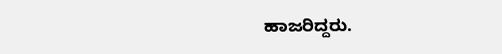ಹಾಜರಿದ್ದರು.